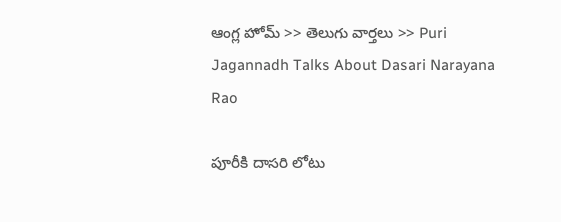ఆంగ్ల హోమ్ >> తెలుగు వార్తలు >> Puri Jagannadh Talks About Dasari Narayana Rao

పూరీకి దాసరి లోటు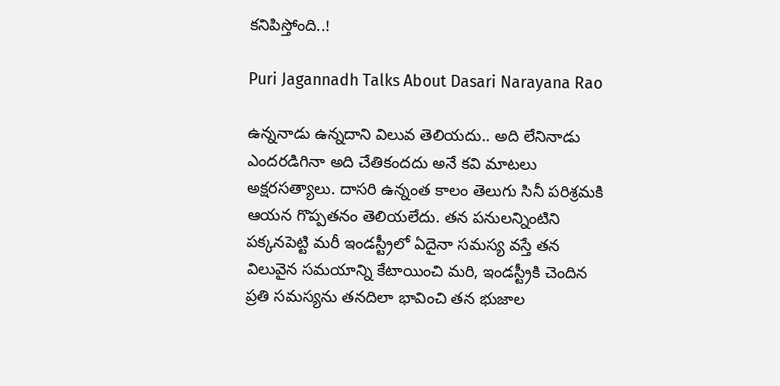కనిపిస్తోంది..!

Puri Jagannadh Talks About Dasari Narayana Rao

ఉన్ననాడు ఉన్నదాని విలువ తెలియదు.. అది లేనినాడు ఎందరడిగినా అది చేతికందదు అనే కవి మాటలు అక్షరసత్యాలు. దాసరి ఉన్నంత కాలం తెలుగు సినీ పరిశ్రమకి ఆయన గొప్పతనం తెలియలేదు. తన పనులన్నింటిని పక్కనపెట్టి మరీ ఇండస్ట్రీలో ఏదైనా సమస్య వస్తే తన విలువైన సమయాన్ని కేటాయించి మరి, ఇండస్ట్రీకి చెందిన ప్రతి సమస్యను తనదిలా భావించి తన భుజాల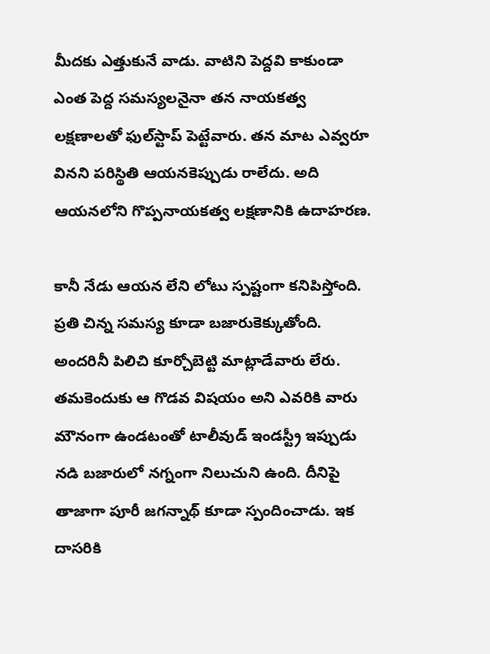మీదకు ఎత్తుకునే వాడు. వాటిని పెద్దవి కాకుండా ఎంత పెద్ద సమస్యలనైనా తన నాయకత్వ లక్షణాలతో ఫుల్‌స్టాప్‌ పెట్టేవారు. తన మాట ఎవ్వరూ వినని పరిస్థితి ఆయనకెప్పుడు రాలేదు. అది ఆయనలోని గొప్పనాయకత్వ లక్షణానికి ఉదాహరణ.

కానీ నేడు ఆయన లేని లోటు స్పష్టంగా కనిపిస్తోంది. ప్రతి చిన్న సమస్య కూడా బజారుకెక్కుతోంది. అందరినీ పిలిచి కూర్చోబెట్టి మాట్లాడేవారు లేరు. తమకెందుకు ఆ గొడవ విషయం అని ఎవరికి వారు మౌనంగా ఉండటంతో టాలీవుడ్‌ ఇండస్ట్రీ ఇప్పుడు నడి బజారులో నగ్నంగా నిలుచుని ఉంది. దీనిపై తాజాగా పూరీ జగన్నాథ్‌ కూడా స్పందించాడు. ఇక దాసరికి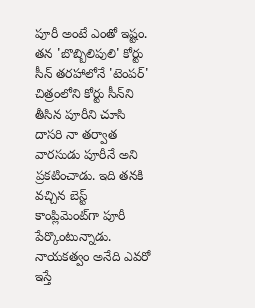పూరీ అంటే ఎంతో ఇష్టం. తన 'బొబ్బిలిపులి' కోర్టు సీన్‌ తరహాలోనే 'టెంపర్‌' చిత్రంలోని కోర్టు సీన్‌ని తీసిన పూరీని చూసి దాసరి నా తర్వాత వారసుడు పూరీనే అని ప్రకటించాడు. ఇది తనకి వచ్చిన బెస్ట్‌ కాంప్లిమెంట్‌గా పూరీ పేర్కొంటున్నాడు. నాయకత్వం అనేది ఎవరో ఇస్తే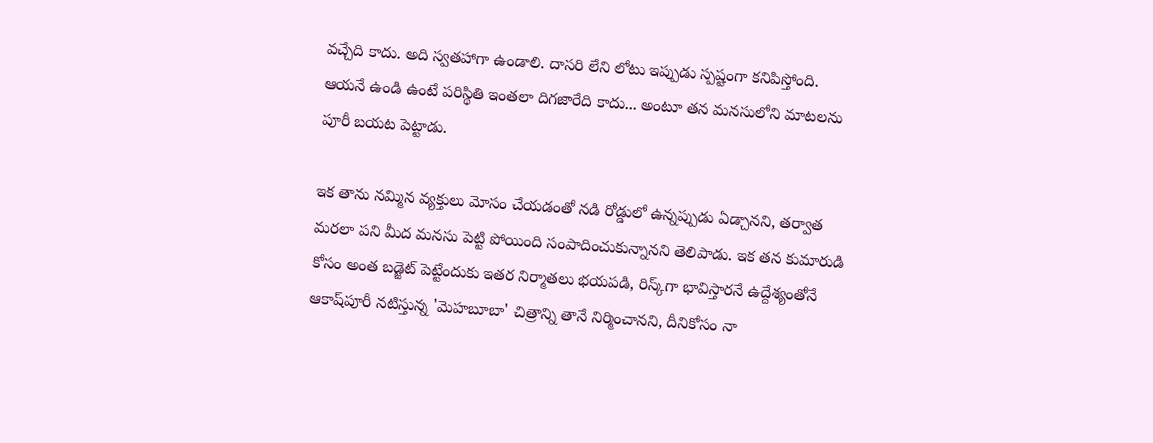వచ్చేది కాదు. అది స్వతహాగా ఉండాలి. దాసరి లేని లోటు ఇప్పుడు స్పష్టంగా కనిపిస్తోంది. ఆయనే ఉండి ఉంటే పరిస్థితి ఇంతలా దిగజారేది కాదు... అంటూ తన మనసులోని మాటలను పూరీ బయట పెట్టాడు.

ఇక తాను నమ్మిన వ్యక్తులు మోసం చేయడంతో నడి రోడ్డులో ఉన్నప్పుడు ఏడ్చానని, తర్వాత మరలా పని మీద మనసు పెట్టి పోయింది సంపాదించుకున్నానని తెలిపాడు. ఇక తన కుమారుడి కోసం అంత బడ్జెట్‌ పెట్టేందుకు ఇతర నిర్మాతలు భయపడి, రిస్క్‌గా భావిస్తారనే ఉద్దేశ్యంతోనే ఆకాష్‌పూరీ నటిస్తున్న 'మెహబూబా' చిత్రాన్ని తానే నిర్మించానని, దీనికోసం నా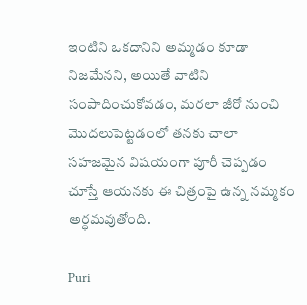ఇంటిని ఒకదానిని అమ్మడం కూడా నిజమేనని, అయితే వాటిని సంపాదించుకోవడం, మరలా జీరో నుంచి మొదలుపెట్టడంలో తనకు చాలా సహజమైన విషయంగా పూరీ చెప్పడం చూస్తే ఆయనకు ఈ చిత్రంపై ఉన్న నమ్మకం అర్ధమవుతోంది.

Puri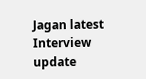Jagan latest Interview update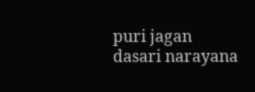puri jagan
dasari narayana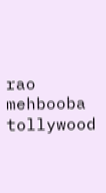rao
mehbooba
tollywood